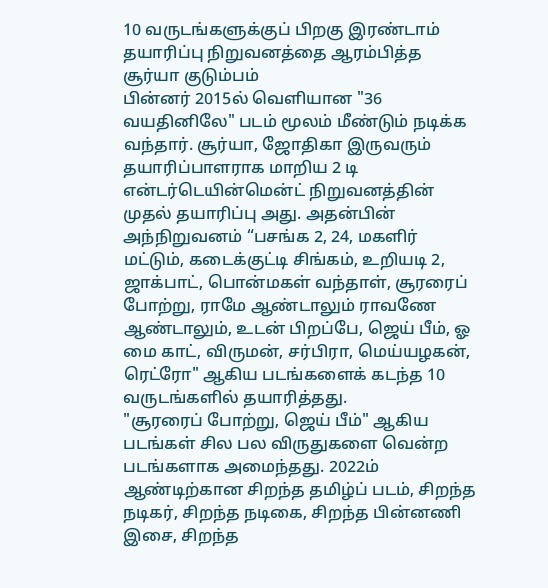10 வருடங்களுக்குப் பிறகு இரண்டாம் தயாரிப்பு நிறுவனத்தை ஆரம்பித்த சூர்யா குடும்பம்
பின்னர் 2015ல் வெளியான "36 வயதினிலே" படம் மூலம் மீண்டும் நடிக்க வந்தார். சூர்யா, ஜோதிகா இருவரும் தயாரிப்பாளராக மாறிய 2 டி என்டர்டெயின்மென்ட் நிறுவனத்தின் முதல் தயாரிப்பு அது. அதன்பின் அந்நிறுவனம் “பசங்க 2, 24, மகளிர் மட்டும், கடைக்குட்டி சிங்கம், உறியடி 2, ஜாக்பாட், பொன்மகள் வந்தாள், சூரரைப் போற்று, ராமே ஆண்டாலும் ராவணே ஆண்டாலும், உடன் பிறப்பே, ஜெய் பீம், ஓ மை காட், விருமன், சர்பிரா, மெய்யழகன், ரெட்ரோ" ஆகிய படங்களைக் கடந்த 10 வருடங்களில் தயாரித்தது.
"சூரரைப் போற்று, ஜெய் பீம்" ஆகிய படங்கள் சில பல விருதுகளை வென்ற படங்களாக அமைந்தது. 2022ம் ஆண்டிற்கான சிறந்த தமிழ்ப் படம், சிறந்த நடிகர், சிறந்த நடிகை, சிறந்த பின்னணி இசை, சிறந்த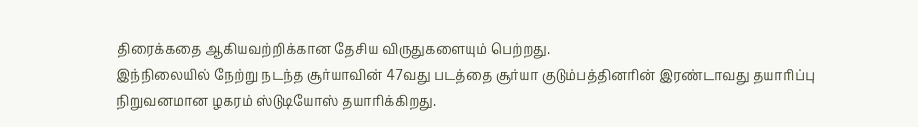திரைக்கதை ஆகியவற்றிக்கான தேசிய விருதுகளையும் பெற்றது.
இந்நிலையில் நேற்று நடந்த சூர்யாவின் 47வது படத்தை சூர்யா குடும்பத்தினரின் இரண்டாவது தயாரிப்பு நிறுவனமான ழகரம் ஸ்டுடியோஸ் தயாரிக்கிறது.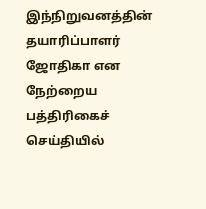இந்நிறுவனத்தின் தயாரிப்பாளர் ஜோதிகா என நேற்றைய பத்திரிகைச் செய்தியில்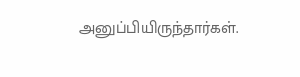அனுப்பியிருந்தார்கள்.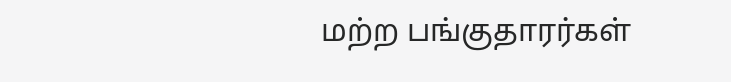மற்ற பங்குதாரர்கள்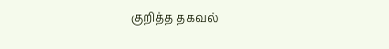குறித்த தகவல்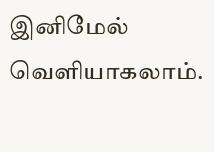இனிமேல் வெளியாகலாம்.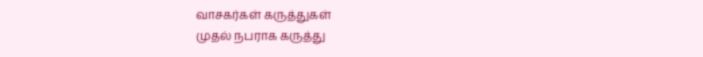வாசகர்கள் கருத்துகள்
முதல் நபராக கருத்து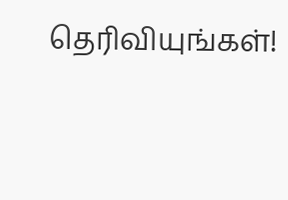தெரிவியுங்கள்!